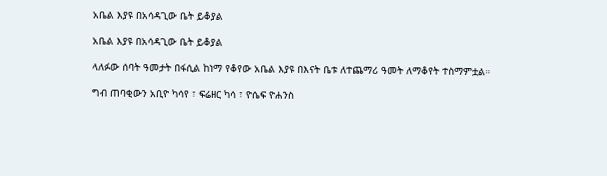አቤል እያዩ በአሳዳጊው ቤት ይቆያል

አቤል እያዩ በአሳዳጊው ቤት ይቆያል

ላለፉው ሰባት ዓመታት በፋሲል ከነማ የቆየው አቤል እያዩ በእናት ቤቱ ለተጨማሪ ዓመት ለማቆየት ተስማምቷል።

ግብ ጠባቂውን አቢዮ ካሳየ ፣ ፍሬዘር ካሳ ፣ ዮሴፍ ዮሐንስ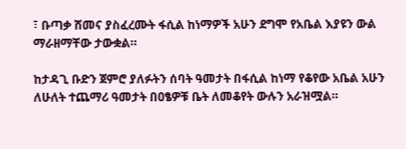፣ ቡጣቃ ሸመና ያስፈረሙት ፋሲል ከነማዎች አሁን ደግሞ የአቤል እያዩን ውል ማራዘማቸው ታውቋል።

ከታዳጊ ቡድን ጀምሮ ያለፉትን ሰባት ዓመታት በፋሲል ከነማ የቆየው አቤል አሁን ለሁለት ተጨማሪ ዓመታት በዐፄዎቹ ቤት ለመቆየት ውሉን አራዝሟል።